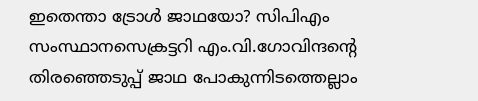ഇതെന്താ ട്രോള്‍ ജാഥയോ? സിപിഎം സംസ്ഥാനസെക്രട്ടറി എം.വി.ഗോവിന്ദന്‍റെ തിരഞ്ഞെടുപ്പ് ജാഥ പോകുന്നിടത്തെല്ലാം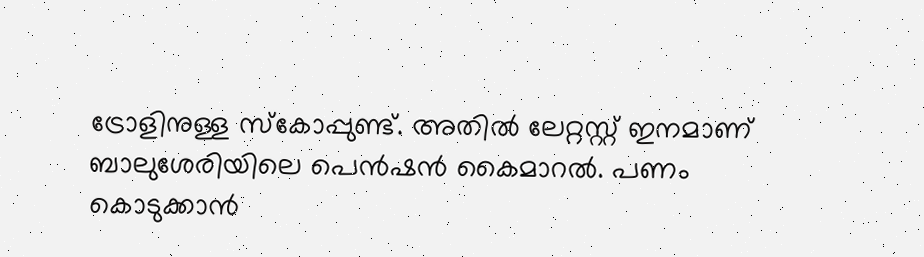ട്രോളിനുള്ള സ്കോപ്പുണ്ട്. അതില്‍ ലേറ്റസ്റ്റ് ഇനമാണ് ബാലുശേരിയിലെ പെന്‍ഷന്‍ കൈമാറല്‍. പണം കൊടുക്കാന്‍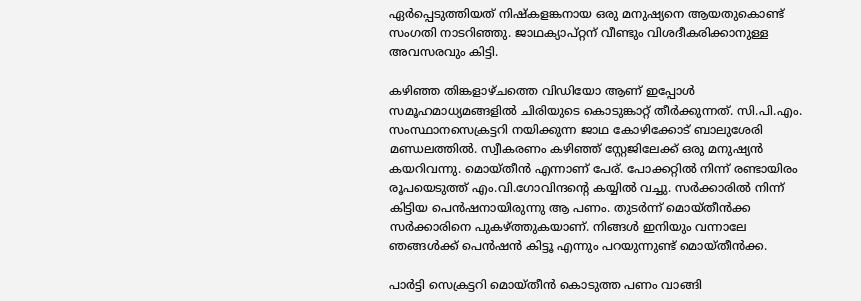ഏര്‍പ്പെടുത്തിയത് നിഷ്കളങ്കനായ ഒരു മനുഷ്യനെ ആയതുകൊണ്ട് സംഗതി നാടറിഞ്ഞു. ജാഥക്യാപ്റ്റന് വീണ്ടും വിശദീകരിക്കാനുള്ള അവസരവും കിട്ടി.

കഴിഞ്ഞ തിങ്കളാഴ്ചത്തെ വിഡിയോ ആണ് ഇപ്പോള്‍ സമൂഹമാധ്യമങ്ങളില്‍ ചിരിയുടെ കൊടുങ്കാറ്റ് തീര്‍ക്കുന്നത്. സി.പി.എം. സംസ്ഥാനസെക്രട്ടറി നയിക്കുന്ന ജാഥ കോഴിക്കോട് ബാലുശേരി മണ്ഡലത്തില്‍. സ്വീകരണം കഴിഞ്ഞ് സ്റ്റേജിലേക്ക് ഒരു മനുഷ്യന്‍ കയറിവന്നു. മൊയ്തീന്‍ എന്നാണ് പേര്. പോക്കറ്റില്‍ നിന്ന് രണ്ടായിരം രൂപയെടുത്ത് എം.വി.ഗോവിന്ദന്‍റെ കയ്യില്‍ വച്ചു. സര്‍ക്കാരില്‍ നിന്ന് കിട്ടിയ പെന്‍ഷനായിരുന്നു ആ പണം. തുടര്‍ന്ന് മൊയ്തീന്‍ക്ക സര്‍ക്കാരിനെ പുകഴ്ത്തുകയാണ്. നിങ്ങള്‍ ഇനിയും വന്നാലേ ഞങ്ങള്‍ക്ക് പെന്‍ഷന്‍ കിട്ടൂ എന്നും പറയുന്നുണ്ട് മൊയ്തീന്‍ക്ക.

പാര്‍ട്ടി സെക്രട്ടറി മൊയ്തീന്‍ കൊടുത്ത പണം വാങ്ങി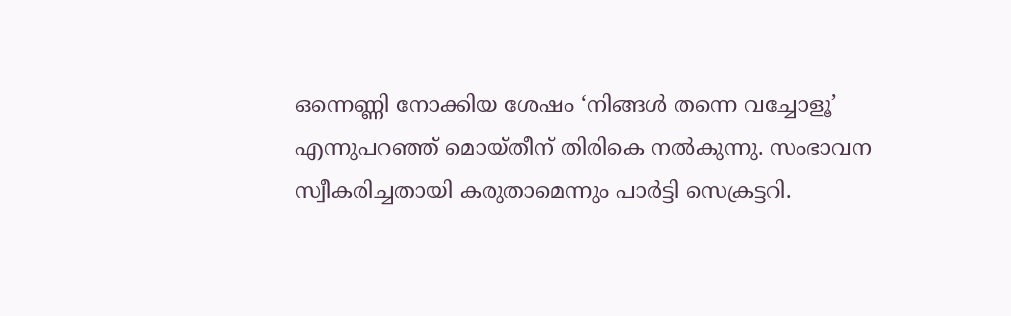ഒന്നെണ്ണി നോക്കിയ ശേഷം ‘നിങ്ങള്‍ തന്നെ വച്ചോളൂ’ എന്നുപറഞ്ഞ് മൊയ്തീന് തിരികെ നല്‍കുന്നു. സംഭാവന സ്വീകരിച്ചതായി കരുതാമെന്നും പാര്‍ട്ടി സെക്രട്ടറി.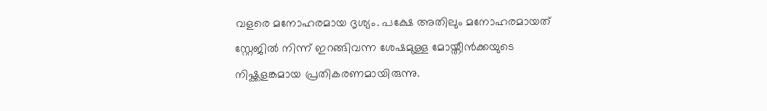വളരെ മനോഹരമായ ദൃശ്യം. പക്ഷേ അതിലും മനോഹരമായത് സ്റ്റേജില്‍ നിന്ന് ഇറങ്ങിവന്ന ശേഷമുള്ള മോയ്തീന്‍ക്കയുടെ നിഷ്ക്കളങ്കമായ പ്രതികരണമായിരുന്നു.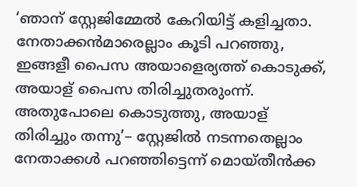‘ഞാന് സ്റ്റേജിമ്മേല്‍ കേറിയിട്ട് കളിച്ചതാ. നേതാക്കന്‍മാരെല്ലാം കൂടി പറഞ്ഞു, ഇങ്ങളീ പൈസ അയാളെര്യത്ത് കൊടുക്ക്, അയാള് പൈസ തിരിച്ചുതരുംന്ന്. അതുപോലെ കൊടുത്തു, അയാള് തിരിച്ചും തന്നു’– സ്റ്റേജില്‍ നടന്നതെല്ലാം നേതാക്കള്‍ പറഞ്ഞിട്ടെന്ന് മൊയ്തീന്‍ക്ക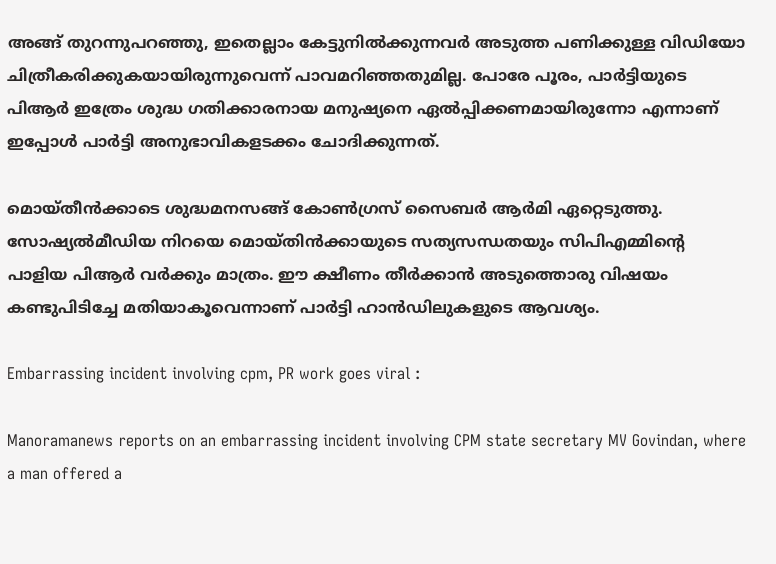അങ്ങ് തുറന്നുപറഞ്ഞു, ഇതെല്ലാം കേട്ടുനില്‍ക്കുന്നവര്‍ അടുത്ത പണിക്കുള്ള വിഡിയോ ചിത്രീകരിക്കുകയായിരുന്നുവെന്ന് പാവമറിഞ്ഞതുമില്ല. പോരേ പൂരം, പാര്‍ട്ടിയുടെ പിആര്‍ ഇത്രേം ശുദ്ധ ഗതിക്കാരനായ മനുഷ്യനെ ഏല്‍പ്പിക്കണമായിരുന്നോ എന്നാണ് ഇപ്പോള്‍ പാര്‍ട്ടി അനുഭാവികളടക്കം ചോദിക്കുന്നത്.

മൊയ്തീന്‍ക്കാടെ ശുദ്ധമനസങ്ങ് കോണ്‍ഗ്രസ് സൈബര്‍ ആര്‍മി ഏറ്റെടുത്തു. സോഷ്യല്‍മീഡിയ നിറയെ മൊയ്തിന്‍ക്കായുടെ സത്യസന്ധതയും സിപിഎമ്മിന്‍റെ പാളിയ പിആര്‍ വര്‍ക്കും മാത്രം. ഈ ക്ഷീണം തീര്‍ക്കാന്‍ അടുത്തൊരു വിഷയം കണ്ടുപിടിച്ചേ മതിയാകൂവെന്നാണ് പാര്‍ട്ടി ഹാന്‍ഡിലുകളുടെ ആവശ്യം.

Embarrassing incident involving cpm, PR work goes viral :

Manoramanews reports on an embarrassing incident involving CPM state secretary MV Govindan, where a man offered a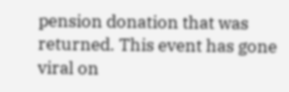pension donation that was returned. This event has gone viral on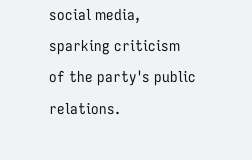social media, sparking criticism of the party's public relations.